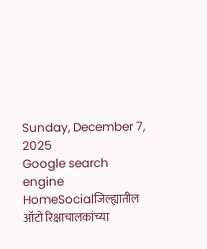Sunday, December 7, 2025
Google search engine
HomeSocialजिल्ह्यातील ऑटो रिक्षाचालकांच्या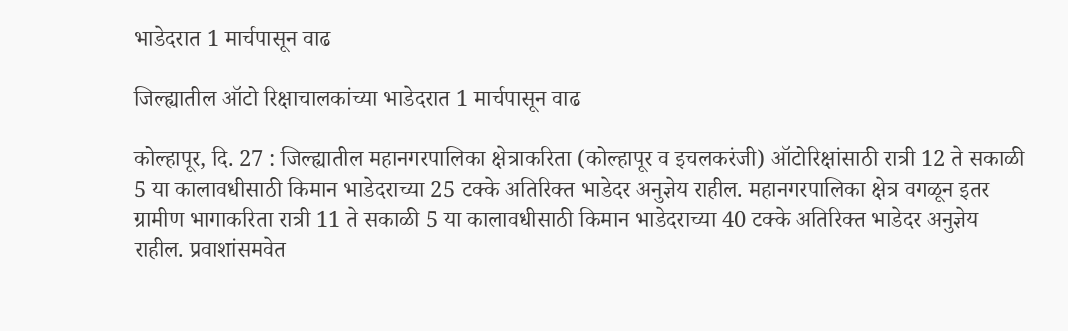भाडेदरात 1 मार्चपासून वाढ

जिल्ह्यातील ऑटो रिक्षाचालकांच्या भाडेदरात 1 मार्चपासून वाढ

कोल्हापूर, दि. 27 : जिल्ह्यातील महानगरपालिका क्षेत्राकरिता (कोल्हापूर व इचलकरंजी) ऑटोरिक्षांसाठी रात्री 12 ते सकाळी 5 या कालावधीसाठी किमान भाडेदराच्या 25 टक्के अतिरिक्त भाडेदर अनुज्ञेय राहील. महानगरपालिका क्षेत्र वगळून इतर ग्रामीण भागाकरिता रात्री 11 ते सकाळी 5 या कालावधीसाठी किमान भाडेदराच्या 40 टक्के अतिरिक्त भाडेदर अनुज्ञेय राहील. प्रवाशांसमवेत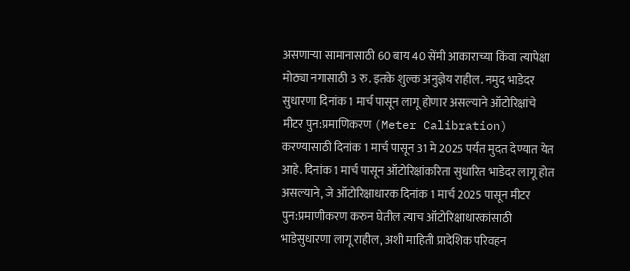असणाऱ्या सामानासाठी 60 बाय 40 सेंमी आकाराच्या किंवा त्यापेक्षा मोठ्या नगासाठी 3 रु. इतके शुल्क अनुज्ञेय राहील. नमुद भाडेदर सुधारणा दिनांक 1 मार्च पासून लागू होणार असल्याने ऑटोरिक्षांचे मीटर पुन:प्रमाणिकरण (Meter Calibration) करण्यासाठी दिनांक 1 मार्च पासून 31 मे 2025 पर्यंत मुदत देण्यात येत आहे. दिनांक 1 मार्च पासून ऑटोरिक्षांकरिता सुधारित भाडेदर लागू होत असल्याने, जे ऑटोरिक्षाधारक दिनांक 1 मार्च 2025 पासून मीटर पुन:प्रमाणीकरण करुन घेतील त्याच ऑटोरिक्षाधारकांसाठी भाडेसुधारणा लागू राहील, अशी माहिती प्रादेशिक परिवहन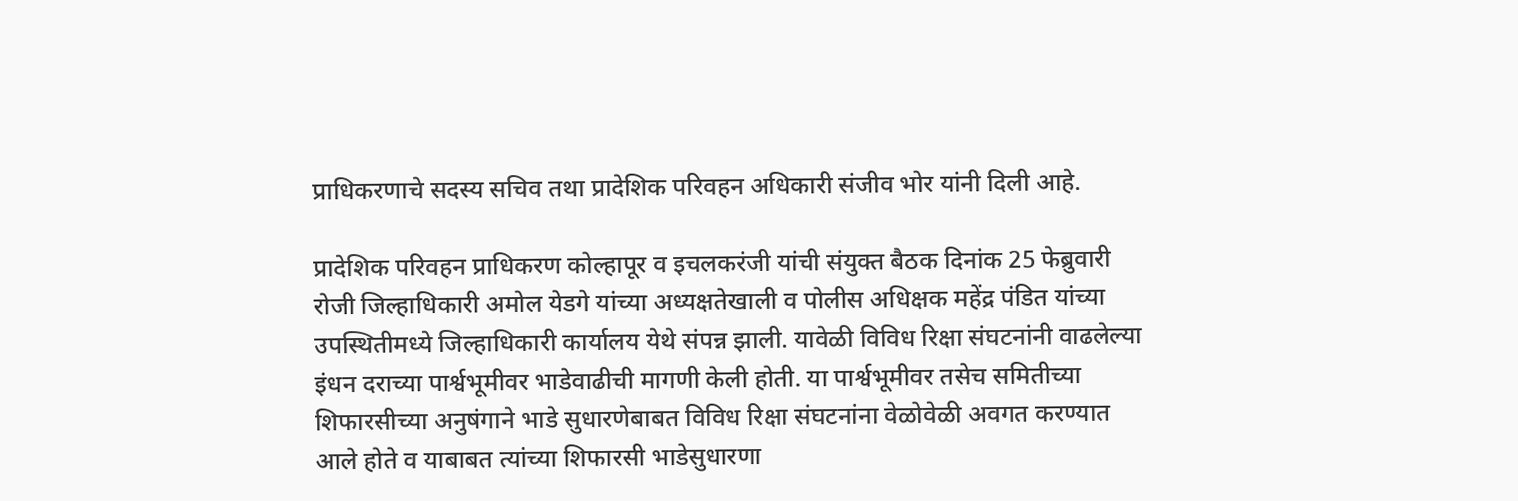प्राधिकरणाचे सदस्य सचिव तथा प्रादेशिक परिवहन अधिकारी संजीव भोर यांनी दिली आहे.

प्रादेशिक परिवहन प्राधिकरण कोल्हापूर व इचलकरंजी यांची संयुक्त बैठक दिनांक 25 फेब्रुवारी रोजी जिल्हाधिकारी अमोल येडगे यांच्या अध्यक्षतेखाली व पोलीस अधिक्षक महेंद्र पंडित यांच्या उपस्थितीमध्ये जिल्हाधिकारी कार्यालय येथे संपन्न झाली. यावेळी विविध रिक्षा संघटनांनी वाढलेल्या इंधन दराच्या पार्श्वभूमीवर भाडेवाढीची मागणी केली होती. या पार्श्वभूमीवर तसेच समितीच्या शिफारसीच्या अनुषंगाने भाडे सुधारणेबाबत विविध रिक्षा संघटनांना वेळोवेळी अवगत करण्यात आले होते व याबाबत त्यांच्या शिफारसी भाडेसुधारणा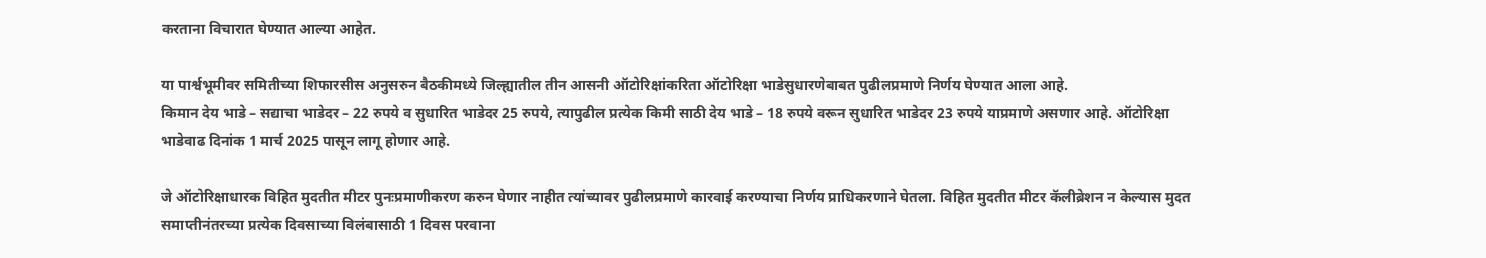करताना विचारात घेण्यात आल्या आहेत.

या पार्श्वभूमीवर समितीच्या शिफारसीस अनुसरुन बैठकीमध्ये जिल्ह्यातील तीन आसनी ऑटोरिक्षांकरिता ऑटोरिक्षा भाडेसुधारणेबाबत पुढीलप्रमाणे निर्णय घेण्यात आला आहे.
किमान देय भाडे – सद्याचा भाडेदर – 22 रुपये व सुधारित भाडेदर 25 रुपये, त्यापुढील प्रत्येक किमी साठी देय भाडे – 18 रुपये वरून सुधारित भाडेदर 23 रुपये याप्रमाणे असणार आहे. ऑटोरिक्षा भाडेवाढ दिनांक 1 मार्च 2025 पासून लागू होणार आहे.

जे ऑटोरिक्षाधारक विहित मुदतीत मीटर पुनःप्रमाणीकरण करुन घेणार नाहीत त्यांच्यावर पुढीलप्रमाणे कारवाई करण्याचा निर्णय प्राधिकरणाने घेतला. विहित मुदतीत मीटर कॅलीब्रेशन न केल्यास मुदत समाप्तीनंतरच्या प्रत्येक दिवसाच्या विलंबासाठी 1 दिवस परवाना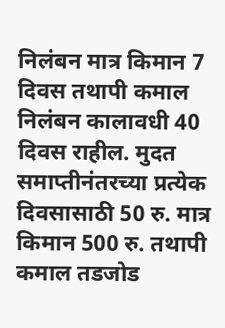निलंबन मात्र किमान 7 दिवस तथापी कमाल निलंबन कालावधी 40 दिवस राहील. मुदत समाप्तीनंतरच्या प्रत्येक दिवसासाठी 50 रु. मात्र किमान 500 रु. तथापी कमाल तडजोड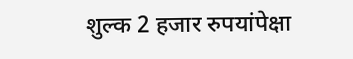शुल्क 2 हजार रुपयांपेक्षा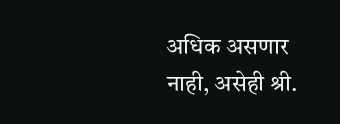अधिक असणार नाही, असेही श्री.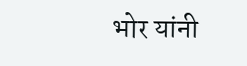भोर यांनी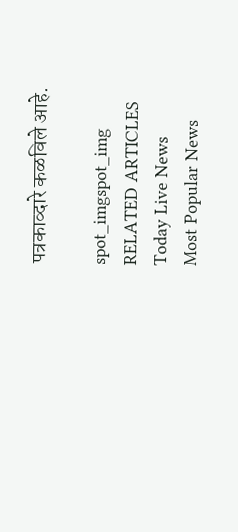पत्रकाव्दारे कळविले आहे.

spot_imgspot_img
RELATED ARTICLES
Today Live News
Most Popular News